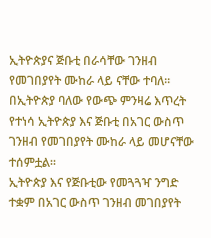ኢትዮጵያና ጅቡቲ በራሳቸው ገንዘብ የመገበያየት ሙከራ ላይ ናቸው ተባለ፡፡
በኢትዮጵያ ባለው የውጭ ምንዛሬ እጥረት የተነሳ ኢትዮጵያ እና ጅቡቲ በአገር ውስጥ ገንዘብ የመገበያየት ሙከራ ላይ መሆናቸው ተሰምቷል፡፡
ኢትዮጵያ እና የጅቡቲው የመጓጓዣ ንግድ ተቋም በአገር ውስጥ ገንዘብ መገበያየት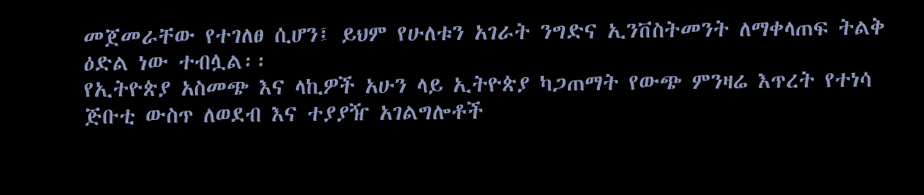መጀመራቸው የተገለፀ ሲሆን፤ ይህም የሁለቱን አገራት ንግድና ኢንቨስትመንት ለማቀላጠፍ ትልቅ ዕድል ነው ተብሏል፡፡
የኢትዮጵያ አስመጭ እና ላኪዎች አሁን ላይ ኢትዮጵያ ካጋጠማት የውጭ ምንዛሬ እጥረት የተነሳ ጅቡቲ ውስጥ ለወደብ እና ተያያዥ አገልግሎቶች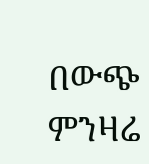በውጭ ምንዛሬ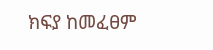ክፍያ ከመፈፀም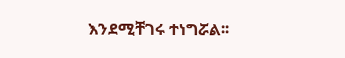እንደሚቸገሩ ተነግሯል፡፡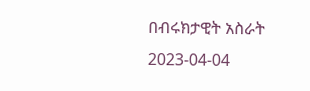በብሩክታዊት አስራት
2023-04-04